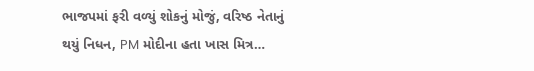ભાજપમાં ફરી વળ્યું શોકનું મોજું, વરિષ્ઠ નેતાનું થયું નિધન, PM મોદીના હતા ખાસ મિત્ર…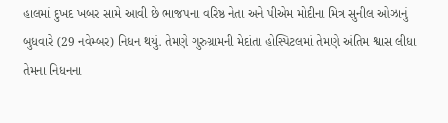હાલમાં દુખદ ખબર સામે આવી છે ભાજપના વરિષ્ઠ નેતા અને પીએમ મોદીના મિત્ર સુનીલ ઓઝાનું બુધવારે (29 નવેમ્બર) નિધન થયું. તેમણે ગુરુગ્રામની મેદાંતા હોસ્પિટલમાં તેમણે અંતિમ શ્વાસ લીધા તેમના નિધનના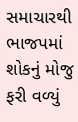સમાચારથી ભાજપમાં શોકનું મોજુ ફરી વળ્યું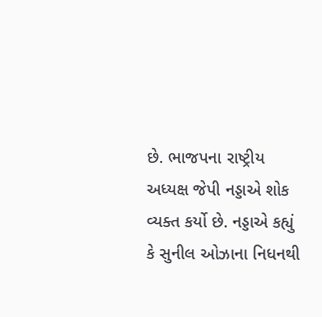છે. ભાજપના રાષ્ટ્રીય અધ્યક્ષ જેપી નડ્ડાએ શોક વ્યક્ત કર્યો છે. નડ્ડાએ કહ્યું કે સુનીલ ઓઝાના નિધનથી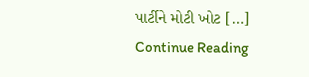પાર્ટીને મોટી ખોટ […]
Continue Reading